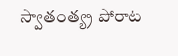స్వాతంత్య్ర పోరాట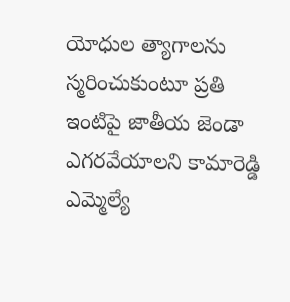యోధుల త్యాగాలను స్మరించుకుంటూ ప్రతి ఇంటిపై జాతీయ జెండా ఎగరవేయాలని కామారెడ్డి ఎమ్మెల్యే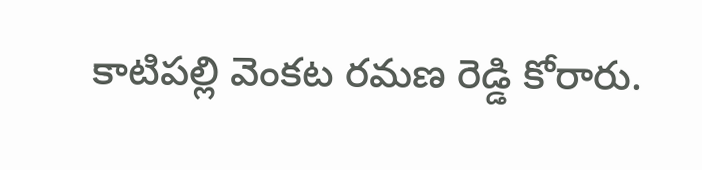కాటిపల్లి వెంకట రమణ రెడ్డి కోరారు.